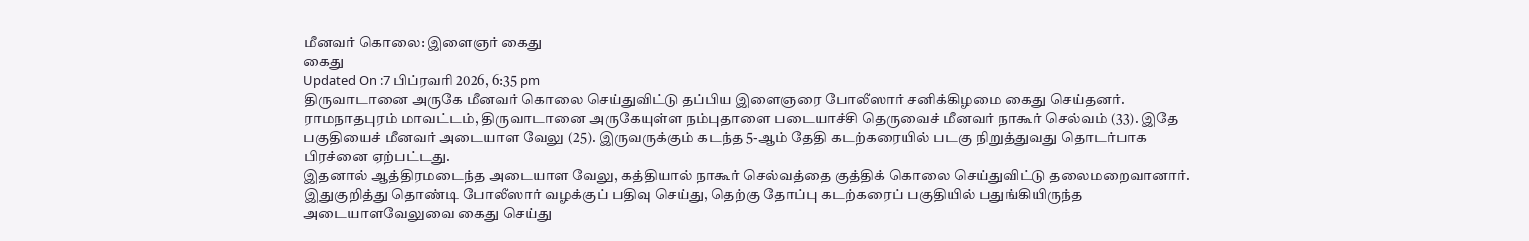மீனவர் கொலை: இளைஞர் கைது
கைது
Updated On :7 பிப்ரவரி 2026, 6:35 pm
திருவாடானை அருகே மீனவர் கொலை செய்துவிட்டு தப்பிய இளைஞரை போலீஸார் சனிக்கிழமை கைது செய்தனர்.
ராமநாதபுரம் மாவட்டம், திருவாடானை அருகேயுள்ள நம்புதாளை படையாச்சி தெருவைச் மீனவர் நாகூர் செல்வம் (33). இதே பகுதியைச் மீனவர் அடையாள வேலு (25). இருவருக்கும் கடந்த 5-ஆம் தேதி கடற்கரையில் படகு நிறுத்துவது தொடர்பாக பிரச்னை ஏற்பட்டது.
இதனால் ஆத்திரமடைந்த அடையாள வேலு, கத்தியால் நாகூர் செல்வத்தை குத்திக் கொலை செய்துவிட்டு தலைமறைவானார். இதுகுறித்து தொண்டி போலீஸார் வழக்குப் பதிவு செய்து, தெற்கு தோப்பு கடற்கரைப் பகுதியில் பதுங்கியிருந்த அடையாளவேலுவை கைது செய்து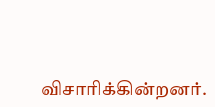விசாரிக்கின்றனர்.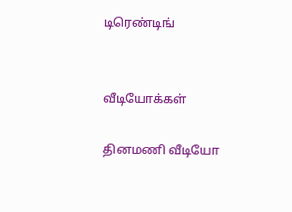டிரெண்டிங்


வீடியோக்கள்

தினமணி வீடியோ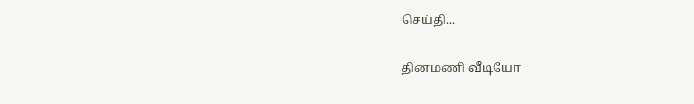செய்தி...

தினமணி வீடியோ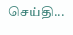செய்தி...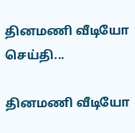தினமணி வீடியோ செய்தி...

தினமணி வீடியோ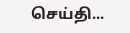செய்தி...